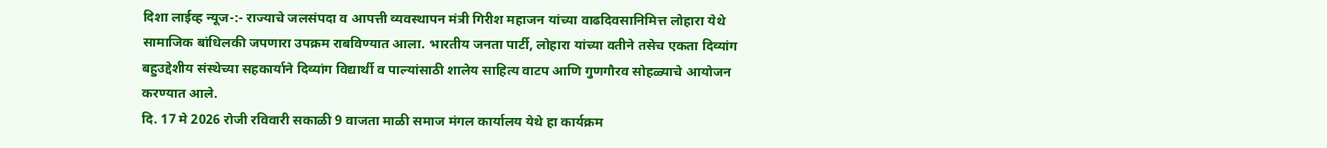दिशा लाईव्ह न्यूज-:- राज्याचे जलसंपदा व आपत्ती व्यवस्थापन मंत्री गिरीश महाजन यांच्या वाढदिवसानिमित्त लोहारा येथे सामाजिक बांधिलकी जपणारा उपक्रम राबविण्यात आला. भारतीय जनता पार्टी, लोहारा यांच्या वतीने तसेच एकता दिव्यांग बहुउद्देशीय संस्थेच्या सहकार्याने दिव्यांग विद्यार्थी व पाल्यांसाठी शालेय साहित्य वाटप आणि गुणगौरव सोहळ्याचे आयोजन करण्यात आले.
दि. 17 मे 2026 रोजी रविवारी सकाळी 9 वाजता माळी समाज मंगल कार्यालय येथे हा कार्यक्रम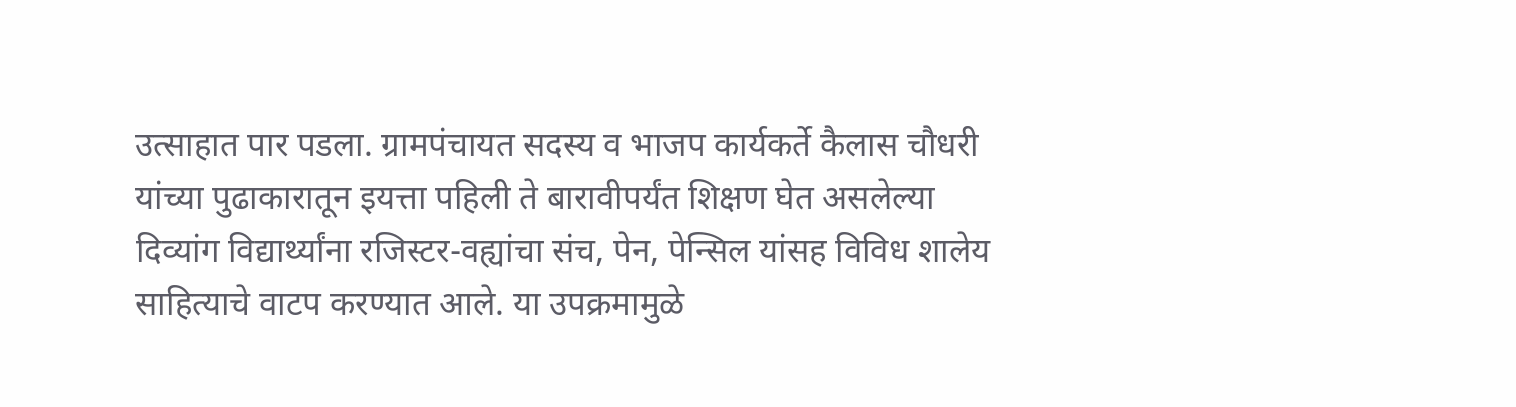उत्साहात पार पडला. ग्रामपंचायत सदस्य व भाजप कार्यकर्ते कैलास चौधरी यांच्या पुढाकारातून इयत्ता पहिली ते बारावीपर्यंत शिक्षण घेत असलेल्या दिव्यांग विद्यार्थ्यांना रजिस्टर-वह्यांचा संच, पेन, पेन्सिल यांसह विविध शालेय साहित्याचे वाटप करण्यात आले. या उपक्रमामुळे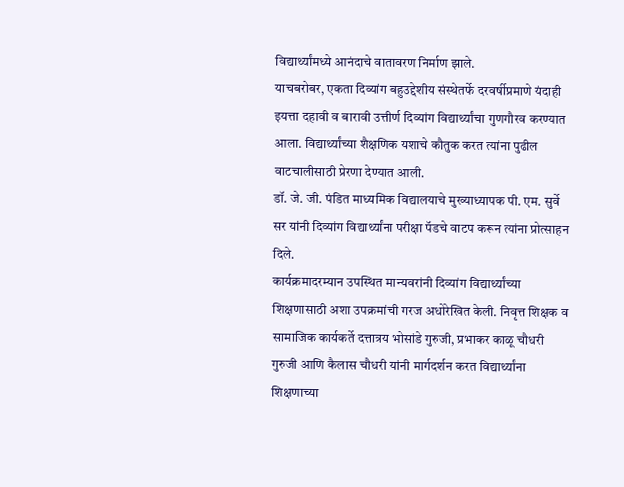विद्यार्थ्यांमध्ये आनंदाचे वातावरण निर्माण झाले.
याचबरोबर, एकता दिव्यांग बहुउद्देशीय संस्थेतर्फे दरवर्षीप्रमाणे यंदाही इयत्ता दहावी व बारावी उत्तीर्ण दिव्यांग विद्यार्थ्यांचा गुणगौरव करण्यात आला. विद्यार्थ्यांच्या शैक्षणिक यशाचे कौतुक करत त्यांना पुढील वाटचालीसाठी प्रेरणा देण्यात आली.
डॉ. जे. जी. पंडित माध्यमिक विद्यालयाचे मुख्याध्यापक पी. एम. सुर्वे सर यांनी दिव्यांग विद्यार्थ्यांना परीक्षा पॅडचे वाटप करून त्यांना प्रोत्साहन दिले.
कार्यक्रमादरम्यान उपस्थित मान्यवरांनी दिव्यांग विद्यार्थ्यांच्या शिक्षणासाठी अशा उपक्रमांची गरज अधोरेखित केली. निवृत्त शिक्षक व सामाजिक कार्यकर्ते दत्तात्रय भोसांडे गुरुजी, प्रभाकर काळू चौधरी गुरुजी आणि कैलास चौधरी यांनी मार्गदर्शन करत विद्यार्थ्यांना शिक्षणाच्या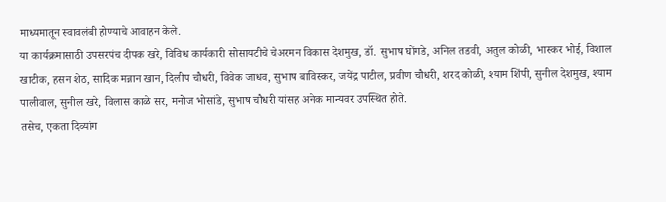माध्यमातून स्वावलंबी होण्याचे आवाहन केले.
या कार्यक्रमासाठी उपसरपंच दीपक खरे, विविध कार्यकारी सोसायटीचे चेअरमन विकास देशमुख, डॉ. सुभाष घोंगडे, अनिल तडवी, अतुल कोळी, भास्कर भोई, विशाल खाटीक, हसन शेठ, सादिक मन्नान खान, दिलीप चौधरी, विवेक जाधव, सुभाष बाविस्कर, जयेंद्र पाटील, प्रवीण चौधरी, शरद कोळी, श्याम शिंपी, सुनील देशमुख, श्याम पालीवाल, सुनील खरे, विलास काळे सर, मनोज भोसांडे, सुभाष चौधरी यांसह अनेक मान्यवर उपस्थित होते.
तसेच, एकता दिव्यांग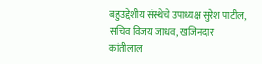बहुउद्देशीय संस्थेचे उपाध्यक्ष सुरेश पाटील, सचिव विजय जाधव, खजिनदार कांतीलाल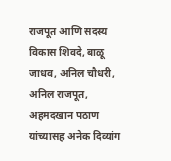राजपूत आणि सदस्य विकास शिवदे, बाळू जाधव, अनिल चौधरी, अनिल राजपूत, अहमदखान पठाण यांच्यासह अनेक दिव्यांग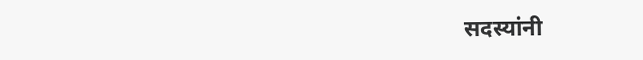सदस्यांनी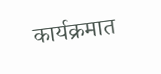कार्यक्रमात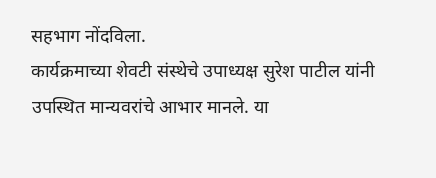सहभाग नोंदविला.
कार्यक्रमाच्या शेवटी संस्थेचे उपाध्यक्ष सुरेश पाटील यांनी उपस्थित मान्यवरांचे आभार मानले. या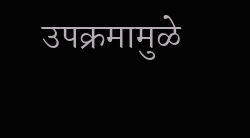उपक्रमामुळे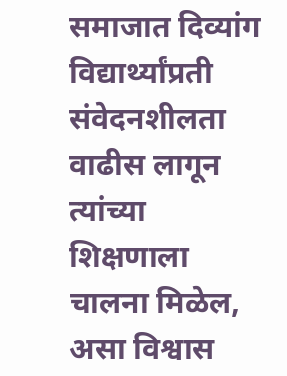समाजात दिव्यांग विद्यार्थ्यांप्रती संवेदनशीलता वाढीस लागून त्यांच्या शिक्षणाला चालना मिळेल, असा विश्वास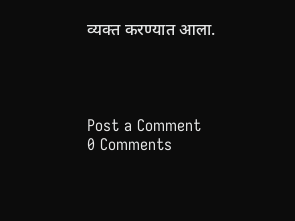व्यक्त करण्यात आला.




Post a Comment
0 Comments